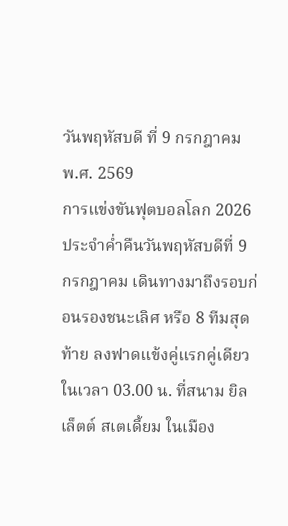วันพฤหัสบดี ที่ 9 กรกฎาคม พ.ศ. 2569
การแข่งขันฟุตบอลโลก 2026 ประจำค่ำคืนวันพฤหัสบดีที่ 9 กรกฎาคม เดินทางมาถึงรอบก่อนรองชนะเลิศ หรือ 8 ทีมสุดท้าย ลงฟาดแข้งคู่แรกคู่เดียวในเวลา 03.00 น. ที่สนาม ยิลเล็ตต์ สเตเดี้ยม ในเมือง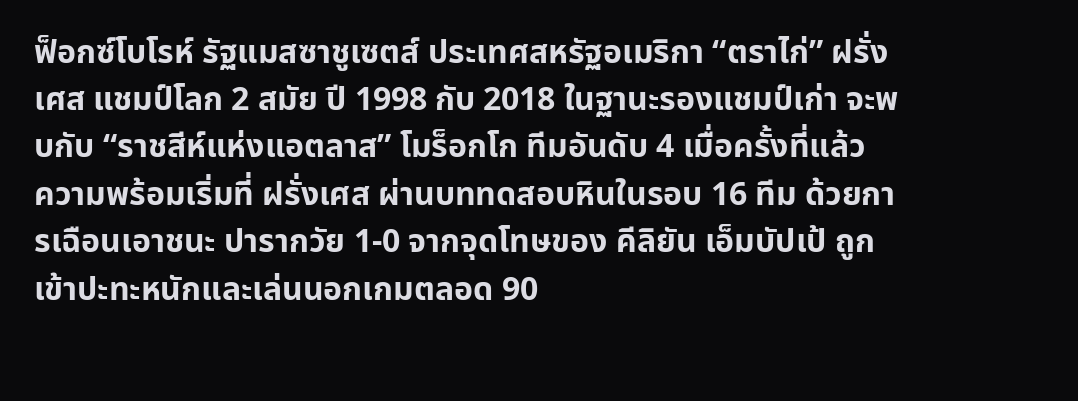ฟ็อกซ์โบโรห์ รัฐแมสซาชูเซตส์ ประเทศสหรัฐอเมริกา “ตราไก่” ฝรั่งเศส แชมป์โลก 2 สมัย ปี 1998 กับ 2018 ในฐานะรองแชมป์เก่า จะพบกับ “ราชสีห์แห่งแอตลาส” โมร็อกโก ทีมอันดับ 4 เมื่อครั้งที่แล้ว
ความพร้อมเริ่มที่ ฝรั่งเศส ผ่านบททดสอบหินในรอบ 16 ทีม ด้วยการเฉือนเอาชนะ ปารากวัย 1-0 จากจุดโทษของ คีลิยัน เอ็มบัปเป้ ถูกเข้าปะทะหนักและเล่นนอกเกมตลอด 90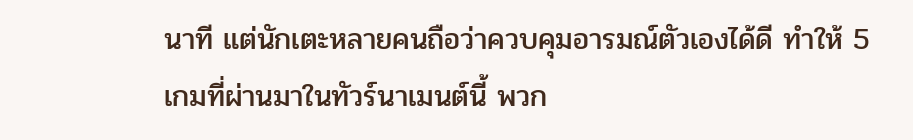นาที แต่นักเตะหลายคนถือว่าควบคุมอารมณ์ตัวเองได้ดี ทำให้ 5 เกมที่ผ่านมาในทัวร์นาเมนต์นี้ พวก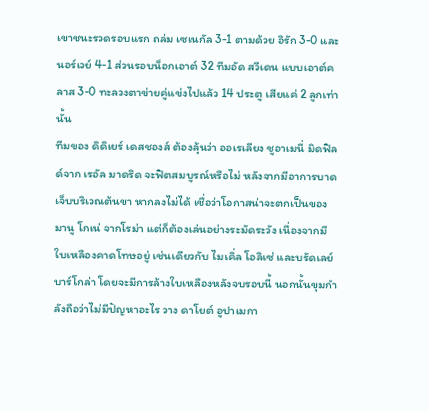เขาชนะรวดรอบแรก ถล่ม เซเนกัล 3-1 ตามด้วย อิรัก 3-0 และนอร์เวย์ 4-1 ส่วนรอบน็อกเอาต์ 32 ทีมอัด สวีเดน แบบเอาต์คลาส 3-0 ทะลวงตาข่ายคู่แข่งไปแล้ว 14 ประตู เสียแค่ 2 ลูกเท่านั้น
ทีมของ ดิดิเยร์ เดสชองส์ ต้องลุ้นว่า ออเรเลียง ชูอาเมนี่ มิดฟิลด์จาก เรอัล มาดริด จะฟิตสมบูรณ์หรือไม่ หลังจากมีอาการบาดเจ็บบริเวณต้นขา หากลงไม่ได้ เชื่อว่าโอกาสน่าจะตกเป็นของ มานู โกเน่ จากโรม่า แต่ก็ต้องเล่นอย่างระมัดระวัง เนื่องจากมีใบเหลืองคาดโทษอยู่ เช่นเดียวกับ ไมเคิ่ล โอลิเซ่ และบรัดเลย์ บาร์โกล่า โดยจะมีการล้างใบเหลืองหลังจบรอบนี้ นอกนั้นขุมกำลังถือว่าไม่มีปัญหาอะไร วาง ดาโยต์ อูปาเมกา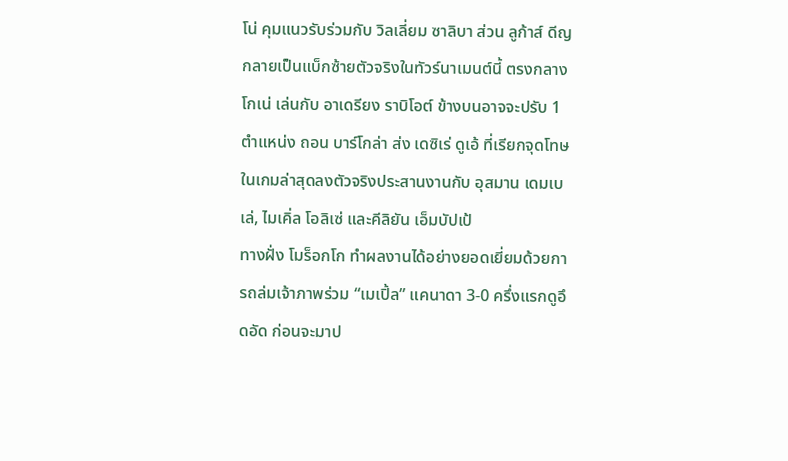โน่ คุมแนวรับร่วมกับ วิลเลี่ยม ซาลิบา ส่วน ลูก้าส์ ดีญ กลายเป็นแบ็กซ้ายตัวจริงในทัวร์นาเมนต์นี้ ตรงกลาง โกเน่ เล่นกับ อาเดรียง ราบิโอต์ ข้างบนอาจจะปรับ 1 ตำแหน่ง ถอน บาร์โกล่า ส่ง เดซิเร่ ดูเอ้ ที่เรียกจุดโทษในเกมล่าสุดลงตัวจริงประสานงานกับ อุสมาน เดมเบเล่, ไมเคิ่ล โอลิเซ่ และคีลิยัน เอ็มบัปเป้
ทางฝั่ง โมร็อกโก ทำผลงานได้อย่างยอดเยี่ยมด้วยการถล่มเจ้าภาพร่วม “เมเปิ้ล” แคนาดา 3-0 ครึ่งแรกดูอึดอัด ก่อนจะมาป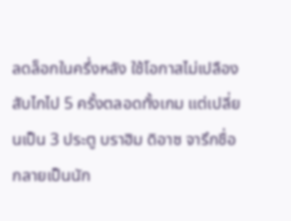ลดล็อกในครึ่งหลัง ใช้โอกาสไม่เปลืองสับไกไป 5 ครั้งตลอดทั้งเกม แต่เปลี่ยนเป็น 3 ประตู บราฮิม ดิอาซ จารึกชื่อกลายเป็นนัก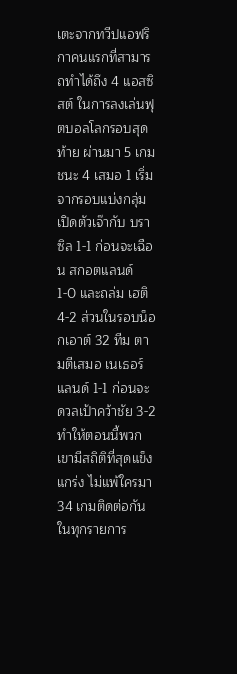เตะจากทวีปแอฟริกาคนแรกที่สามารถทำได้ถึง 4 แอสซิสต์ ในการลงเล่นฟุตบอลโลกรอบสุดท้าย ผ่านมา 5 เกม ชนะ 4 เสมอ 1 เริ่มจากรอบแบ่งกลุ่มเปิดตัวเจ๊ากับ บราซิล 1-1 ก่อนจะเฉือน สกอตแลนด์ 1-0 และถล่ม เฮติ 4-2 ส่วนในรอบน็อกเอาต์ 32 ทีม ตามตีเสมอ เนเธอร์แลนด์ 1-1 ก่อนจะดวลเป้าคว้าชัย 3-2 ทำให้ตอนนี้พวกเขามีสถิติที่สุดแข็งแกร่ง ไม่แพ้ใครมา 34 เกมติดต่อกันในทุกรายการ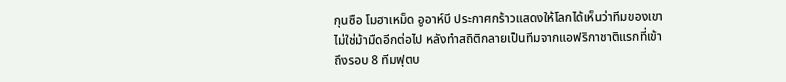กุนซือ โมฮาเหม็ด อูอาห์บี ประกาศกร้าวแสดงให้โลกได้เห็นว่าทีมของเขาไม่ใช่ม้ามืดอีกต่อไป หลังทำสถิติกลายเป็นทีมจากแอฟริกาชาติแรกที่เข้าถึงรอบ 8 ทีมฟุตบ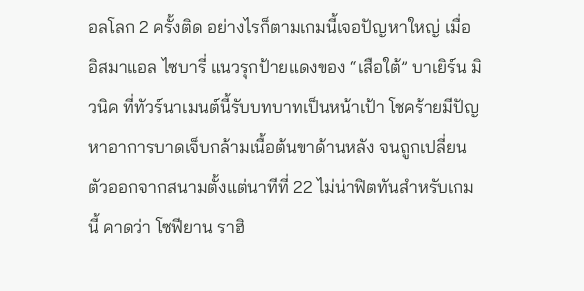อลโลก 2 ครั้งติด อย่างไรก็ตามเกมนี้เจอปัญหาใหญ่ เมื่อ อิสมาแอล ไซบารี่ แนวรุกป้ายแดงของ “เสือใต้” บาเยิร์น มิวนิค ที่ทัวร์นาเมนต์นี้รับบทบาทเป็นหน้าเป้า โชคร้ายมีปัญหาอาการบาดเจ็บกล้ามเนื้อต้นขาด้านหลัง จนถูกเปลี่ยนตัวออกจากสนามตั้งแต่นาทีที่ 22 ไม่น่าฟิตทันสำหรับเกมนี้ คาดว่า โซฟียาน ราฮิ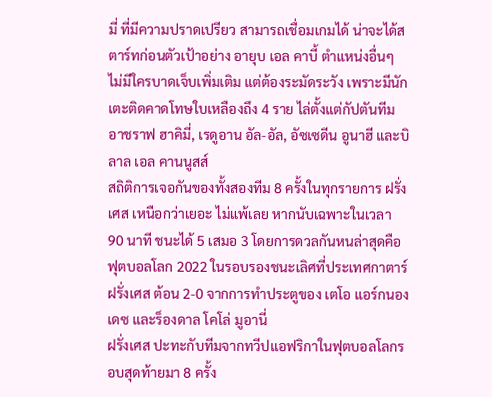มี่ ที่มีความปราดเปรียว สามารถเชื่อมเกมได้ น่าจะได้สตาร์ทก่อนตัวเป้าอย่าง อายุบ เอล คาบี้ ตำแหน่งอื่นๆ ไม่มีใครบาดเจ็บเพิ่มเติม แต่ต้องระมัดระวัง เพราะมีนักเตะติดคาดโทษใบเหลืองถึง 4 ราย ไล่ตั้งแต่กัปตันทีม อาชราฟ ฮาคิมี่, เรดูอาน อัล-อัล, อัซเซดีน อูนาฮี และบิลาล เอล คานนูสส์
สถิติการเจอกันของทั้งสองทีม 8 ครั้งในทุกรายการ ฝรั่งเศส เหนือกว่าเยอะ ไม่แพ้เลย หากนับเฉพาะในเวลา 90 นาที ชนะได้ 5 เสมอ 3 โดยการดวลกันหนล่าสุดคือฟุตบอลโลก 2022 ในรอบรองชนะเลิศที่ประเทศกาตาร์ ฝรั่งเศส ต้อน 2-0 จากการทำประตูของ เตโอ แอร์กนองเดซ และร็องดาล โคโล่ มูอานี่
ฝรั่งเศส ปะทะกับทีมจากทวีปแอฟริกาในฟุตบอลโลกรอบสุดท้ายมา 8 ครั้ง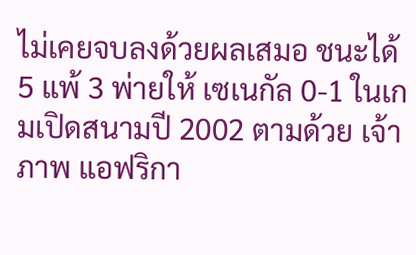ไม่เคยจบลงด้วยผลเสมอ ชนะได้ 5 แพ้ 3 พ่ายให้ เซเนกัล 0-1 ในเกมเปิดสนามปี 2002 ตามด้วย เจ้าภาพ แอฟริกา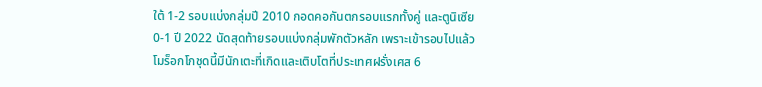ใต้ 1-2 รอบแบ่งกลุ่มปี 2010 กอดคอกันตกรอบแรกทั้งคู่ และตูนิเซีย 0-1 ปี 2022 นัดสุดท้ายรอบแบ่งกลุ่มพักตัวหลัก เพราะเข้ารอบไปแล้ว
โมร็อกโกชุดนี้มีนักเตะที่เกิดและเติบโตที่ประเทศฝรั่งเศส 6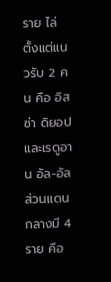ราย ไล่ตั้งแต่แนวรับ 2 คน คือ อิสซ่า ดิยอป และเรดูอาน อัล-อัล ส่วนแดนกลางมี 4 ราย คือ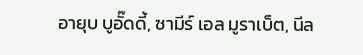อายุบ บูอั๊ดดี้, ซามีร์ เอล มูราเบ็ต, นีล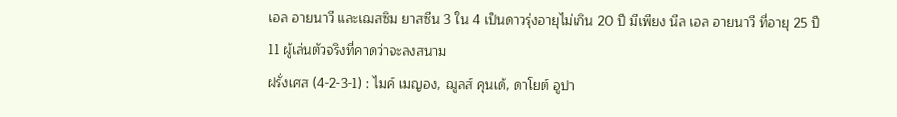เอล อายนาวี และเฌสซิม ยาสซีน 3 ใน 4 เป็นดาวรุ่งอายุไม่เกิน 20 ปี มีเพียง นีล เอล อายนาวี ที่อายุ 25 ปี
11 ผู้เล่นตัวจริงที่คาดว่าจะลงสนาม
ฝรั่งเศส (4-2-3-1) : ไมค์ เมญอง, ฌูลส์ คุนเด้, ดาโยต์ อูปา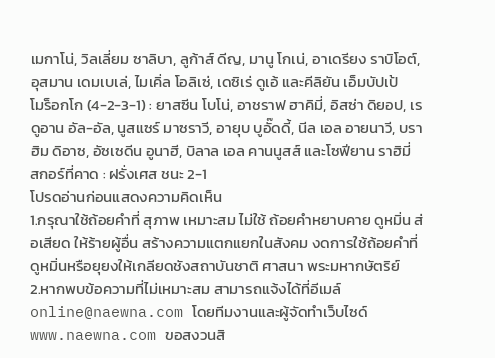เมกาโน่, วิลเลี่ยม ซาลิบา, ลูก้าส์ ดีญ, มานู โกเน่, อาเดรียง ราบิโอต์, อุสมาน เดมเบเล่, ไมเคิ่ล โอลิเซ่, เดซิเร่ ดูเอ้ และคีลิยัน เอ็มบัปเป้
โมร็อกโก (4-2-3-1) : ยาสซีน โบโน่, อาชราฟ ฮาคิมี่, อิสซ่า ดิยอป, เรดูอาน อัล-อัล, นูสแซร์ มาซราวี, อายุบ บูอั๊ดดี้, นีล เอล อายนาวี, บราฮิม ดิอาซ, อัซเซดีน อูนาฮี, บิลาล เอล คานนูสส์ และโซฟียาน ราฮิมี่
สกอร์ที่คาด : ฝรั่งเศส ชนะ 2-1
โปรดอ่านก่อนแสดงความคิดเห็น
1.กรุณาใช้ถ้อยคำที่ สุภาพ เหมาะสม ไม่ใช้ ถ้อยคำหยาบคาย ดูหมิ่น ส่อเสียด ให้ร้ายผู้อื่น สร้างความแตกแยกในสังคม งดการใช้ถ้อยคำที่ดูหมิ่นหรือยุยงให้เกลียดชังสถาบันชาติ ศาสนา พระมหากษัตริย์
2.หากพบข้อความที่ไม่เหมาะสม สามารถแจ้งได้ที่อีเมล์ online@naewna.com โดยทีมงานและผู้จัดทำเว็บไซด์ www.naewna.com ขอสงวนสิ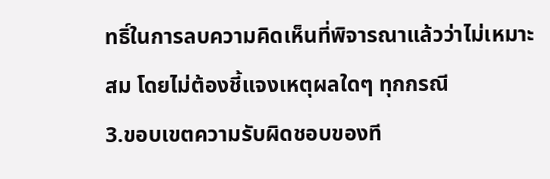ทธิ์ในการลบความคิดเห็นที่พิจารณาแล้วว่าไม่เหมาะสม โดยไม่ต้องชี้แจงเหตุผลใดๆ ทุกกรณี
3.ขอบเขตความรับผิดชอบของที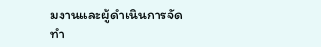มงานและผู้ดำเนินการจัดทำ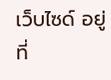เว็บไซด์ อยู่ที่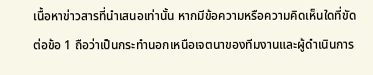เนื้อหาข่าวสารที่นำเสนอเท่านั้น หากมีข้อความหรือความคิดเห็นใดที่ขัดต่อข้อ 1 ถือว่าเป็นกระทำนอกเหนือเจตนาของทีมงานและผู้ดำเนินการ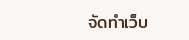จัดทำเว็บ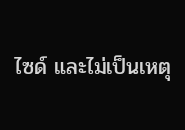ไซด์ และไม่เป็นเหตุ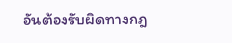อันต้องรับผิดทางกฎ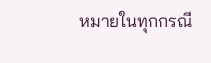หมายในทุกกรณี